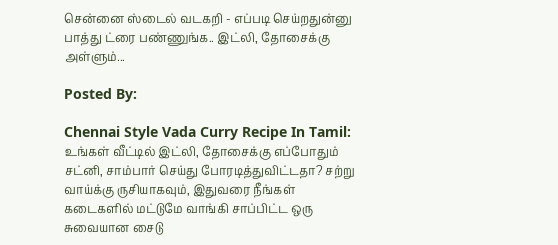சென்னை ஸ்டைல் வடகறி - எப்படி செய்றதுன்னு பாத்து ட்ரை பண்ணுங்க.. இட்லி, தோசைக்கு அள்ளும்...

Posted By:

Chennai Style Vada Curry Recipe In Tamil: உங்கள் வீட்டில் இட்லி, தோசைக்கு எப்போதும் சட்னி, சாம்பார் செய்து போரடித்துவிட்டதா? சற்று வாய்க்கு ருசியாகவும், இதுவரை நீங்கள் கடைகளில் மட்டுமே வாங்கி சாப்பிட்ட ஒரு சுவையான சைடு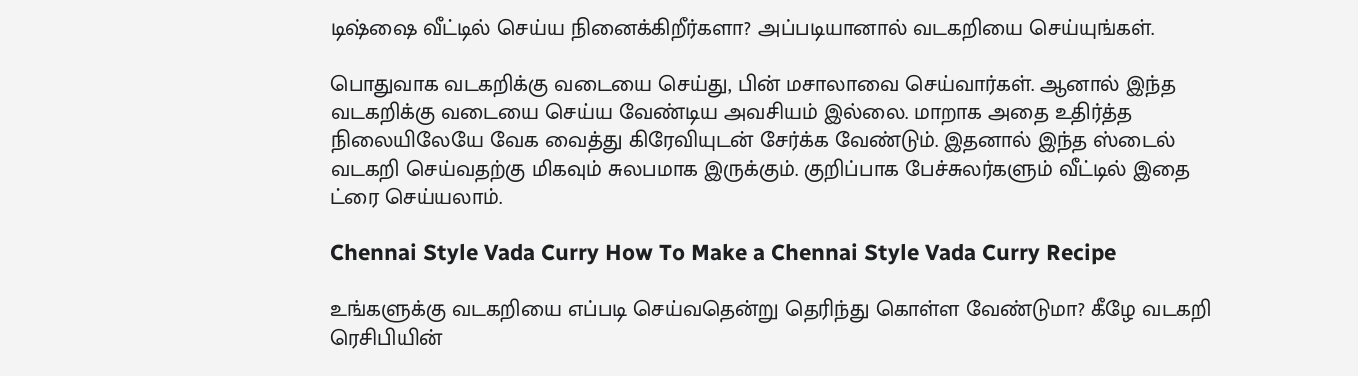டிஷ்ஷை வீட்டில் செய்ய நினைக்கிறீர்களா? அப்படியானால் வடகறியை செய்யுங்கள்.

பொதுவாக வடகறிக்கு வடையை செய்து, பின் மசாலாவை செய்வார்கள். ஆனால் இந்த வடகறிக்கு வடையை செய்ய வேண்டிய அவசியம் இல்லை. மாறாக அதை உதிர்த்த நிலையிலேயே வேக வைத்து கிரேவியுடன் சேர்க்க வேண்டும். இதனால் இந்த ஸ்டைல் வடகறி செய்வதற்கு மிகவும் சுலபமாக இருக்கும். குறிப்பாக பேச்சுலர்களும் வீட்டில் இதை ட்ரை செய்யலாம்.

Chennai Style Vada Curry How To Make a Chennai Style Vada Curry Recipe

உங்களுக்கு வடகறியை எப்படி செய்வதென்று தெரிந்து கொள்ள வேண்டுமா? கீழே வடகறி ரெசிபியின்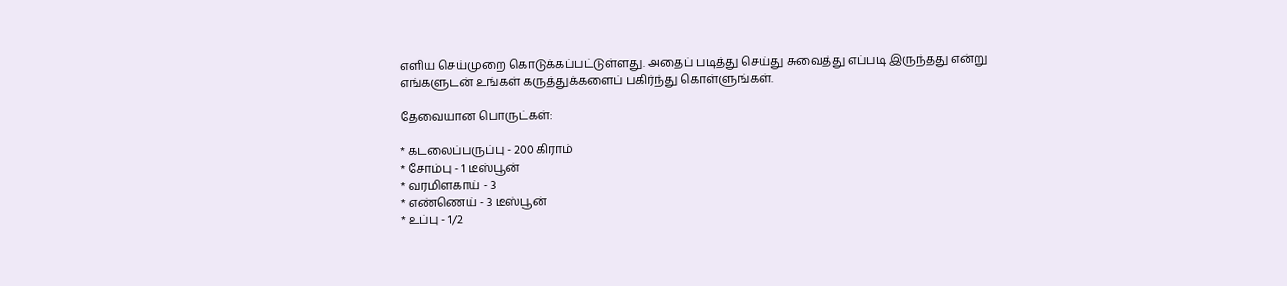எளிய செய்முறை கொடுக்கப்பட்டுள்ளது. அதைப் படித்து செய்து சுவைத்து எப்படி இருந்தது என்று எங்களுடன் உங்கள் கருத்துக்களைப் பகிர்ந்து கொள்ளுங்கள்.

தேவையான பொருட்கள்:

* கடலைப்பருப்பு - 200 கிராம்
* சோம்பு - 1 டீஸ்பூன்
* வரமிளகாய் - 3
* எண்ணெய் - 3 டீஸ்பூன்
* உப்பு - 1/2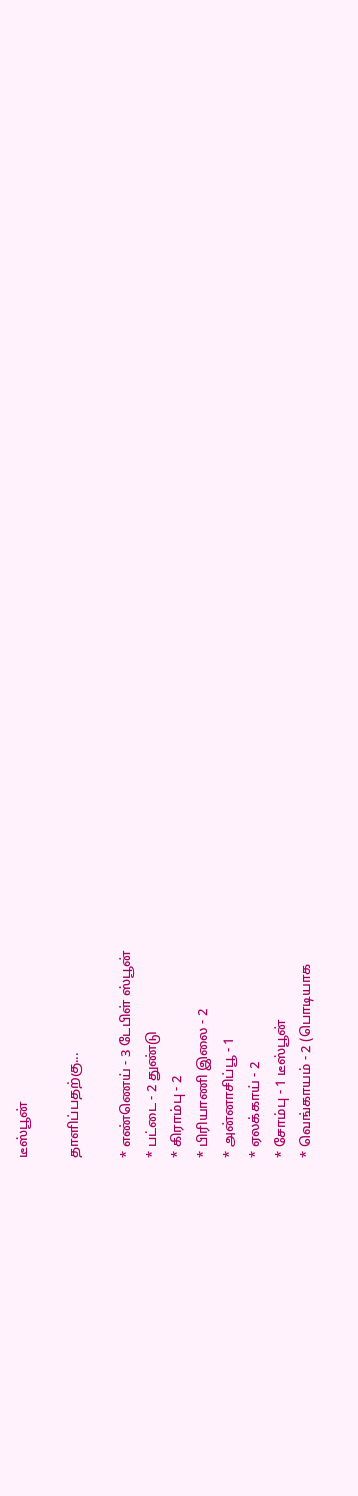டீஸ்பூன்

தாளிப்பதற்கு...

* எண்ணெய் - 3 டேபிள் ஸ்பூன்
* பட்டை - 2 துண்டு
* கிராம்பு - 2
* பிரியாணி இலை - 2
* அன்னாசிப்பூ - 1
* ஏலக்காய் - 2
* சோம்பு - 1 டீஸ்பூன்
* வெங்காயம் - 2 (பொடியாக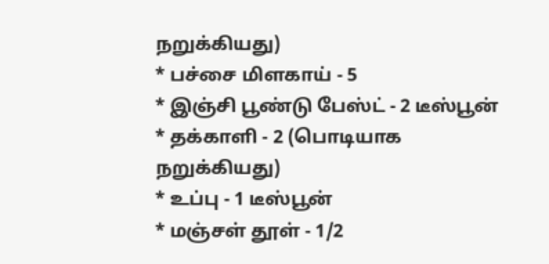நறுக்கியது)
* பச்சை மிளகாய் - 5
* இஞ்சி பூண்டு பேஸ்ட் - 2 டீஸ்பூன்
* தக்காளி - 2 (பொடியாக நறுக்கியது)
* உப்பு - 1 டீஸ்பூன்
* மஞ்சள் தூள் - 1/2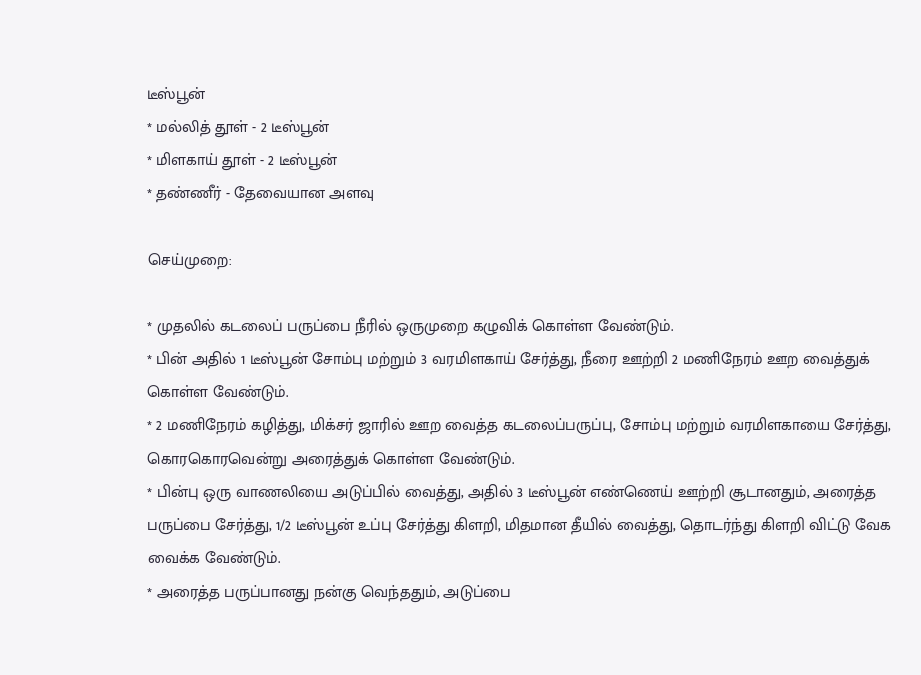டீஸ்பூன்
* மல்லித் தூள் - 2 டீஸ்பூன்
* மிளகாய் தூள் - 2 டீஸ்பூன்
* தண்ணீர் - தேவையான அளவு

செய்முறை:

* முதலில் கடலைப் பருப்பை நீரில் ஒருமுறை கழுவிக் கொள்ள வேண்டும்.
* பின் அதில் 1 டீஸ்பூன் சோம்பு மற்றும் 3 வரமிளகாய் சேர்த்து, நீரை ஊற்றி 2 மணிநேரம் ஊற வைத்துக் கொள்ள வேண்டும்.
* 2 மணிநேரம் கழித்து, மிக்சர் ஜாரில் ஊற வைத்த கடலைப்பருப்பு, சோம்பு மற்றும் வரமிளகாயை சேர்த்து, கொரகொரவென்று அரைத்துக் கொள்ள வேண்டும்.
* பின்பு ஒரு வாணலியை அடுப்பில் வைத்து, அதில் 3 டீஸ்பூன் எண்ணெய் ஊற்றி சூடானதும், அரைத்த பருப்பை சேர்த்து, 1/2 டீஸ்பூன் உப்பு சேர்த்து கிளறி, மிதமான தீயில் வைத்து, தொடர்ந்து கிளறி விட்டு வேக வைக்க வேண்டும்.
* அரைத்த பருப்பானது நன்கு வெந்ததும், அடுப்பை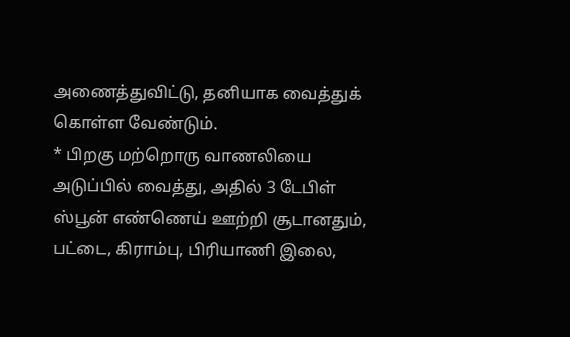அணைத்துவிட்டு, தனியாக வைத்துக் கொள்ள வேண்டும்.
* பிறகு மற்றொரு வாணலியை அடுப்பில் வைத்து, அதில் 3 டேபிள் ஸ்பூன் எண்ணெய் ஊற்றி சூடானதும், பட்டை, கிராம்பு, பிரியாணி இலை,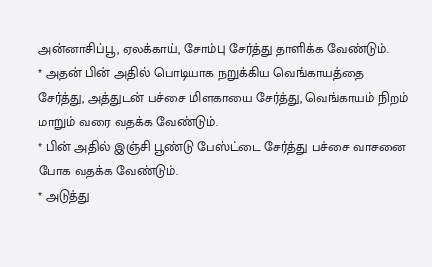அன்னாசிப்பூ, ஏலக்காய், சோம்பு சேர்த்து தாளிக்க வேண்டும்.
* அதன் பின் அதில் பொடியாக நறுக்கிய வெங்காயத்தை சேர்த்து, அத்துடன் பச்சை மிளகாயை சேர்த்து, வெங்காயம் நிறம் மாறும் வரை வதக்க வேண்டும்.
* பின் அதில் இஞ்சி பூண்டு பேஸ்ட்டை சேர்த்து பச்சை வாசனை போக வதக்க வேண்டும்.
* அடுத்து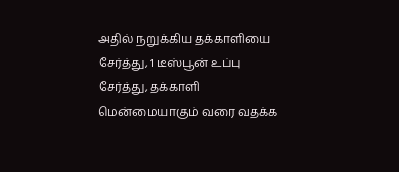அதில் நறுக்கிய தக்காளியை சேர்த்து, 1 டீஸ்பூன் உப்பு சேர்த்து, தக்காளி மென்மையாகும் வரை வதக்க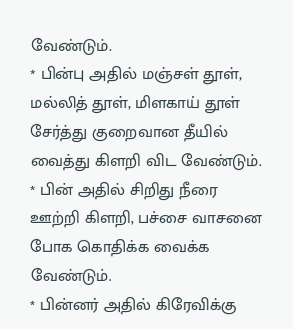வேண்டும்.
* பின்பு அதில் மஞ்சள் தூள், மல்லித் தூள், மிளகாய் தூள் சேர்த்து குறைவான தீயில் வைத்து கிளறி விட வேண்டும்.
* பின் அதில் சிறிது நீரை ஊற்றி கிளறி, பச்சை வாசனை போக கொதிக்க வைக்க வேண்டும்.
* பின்னர் அதில் கிரேவிக்கு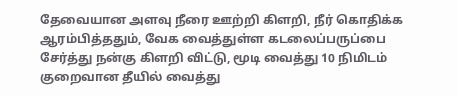தேவையான அளவு நீரை ஊற்றி கிளறி, நீர் கொதிக்க ஆரம்பித்ததும், வேக வைத்துள்ள கடலைப்பருப்பை சேர்த்து நன்கு கிளறி விட்டு, மூடி வைத்து 10 நிமிடம் குறைவான தீயில் வைத்து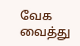வேக வைத்து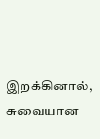இறக்கினால், சுவையான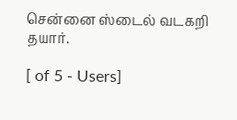சென்னை ஸ்டைல் வடகறி தயார்.

[ of 5 - Users]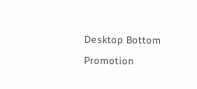Desktop Bottom Promotion